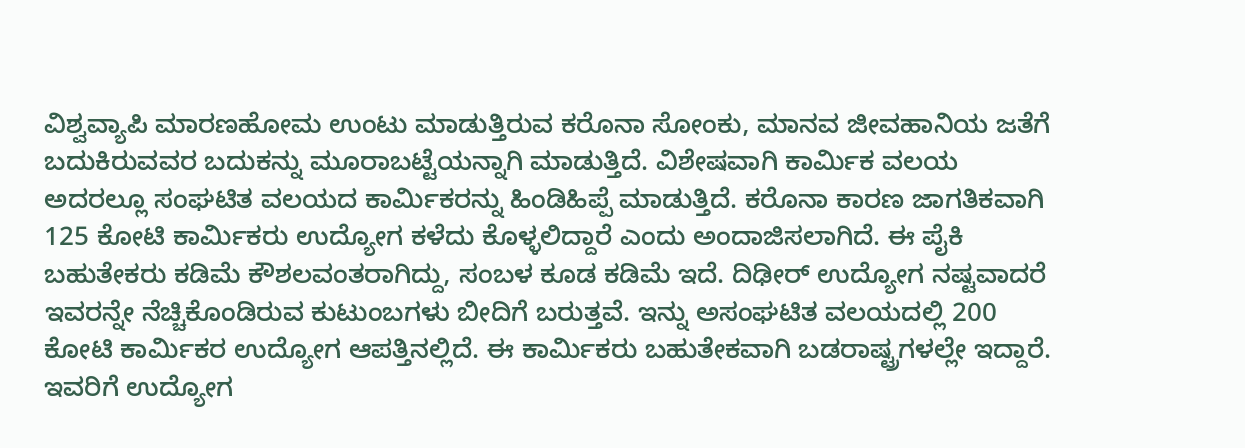ವಿಶ್ವವ್ಯಾಪಿ ಮಾರಣಹೋಮ ಉಂಟು ಮಾಡುತ್ತಿರುವ ಕರೊನಾ ಸೋಂಕು, ಮಾನವ ಜೀವಹಾನಿಯ ಜತೆಗೆ ಬದುಕಿರುವವರ ಬದುಕನ್ನು ಮೂರಾಬಟ್ಟೆಯನ್ನಾಗಿ ಮಾಡುತ್ತಿದೆ. ವಿಶೇಷವಾಗಿ ಕಾರ್ವಿುಕ ವಲಯ ಅದರಲ್ಲೂ ಸಂಘಟಿತ ವಲಯದ ಕಾರ್ವಿುಕರನ್ನು ಹಿಂಡಿಹಿಪ್ಪೆ ಮಾಡುತ್ತಿದೆ. ಕರೊನಾ ಕಾರಣ ಜಾಗತಿಕವಾಗಿ 125 ಕೋಟಿ ಕಾರ್ವಿುಕರು ಉದ್ಯೋಗ ಕಳೆದು ಕೊಳ್ಳಲಿದ್ದಾರೆ ಎಂದು ಅಂದಾಜಿಸಲಾಗಿದೆ. ಈ ಪೈಕಿ ಬಹುತೇಕರು ಕಡಿಮೆ ಕೌಶಲವಂತರಾಗಿದ್ದು, ಸಂಬಳ ಕೂಡ ಕಡಿಮೆ ಇದೆ. ದಿಢೀರ್ ಉದ್ಯೋಗ ನಷ್ಟವಾದರೆ ಇವರನ್ನೇ ನೆಚ್ಚಿಕೊಂಡಿರುವ ಕುಟುಂಬಗಳು ಬೀದಿಗೆ ಬರುತ್ತವೆ. ಇನ್ನು ಅಸಂಘಟಿತ ವಲಯದಲ್ಲಿ 200 ಕೋಟಿ ಕಾರ್ವಿುಕರ ಉದ್ಯೋಗ ಆಪತ್ತಿನಲ್ಲಿದೆ. ಈ ಕಾರ್ವಿುಕರು ಬಹುತೇಕವಾಗಿ ಬಡರಾಷ್ಟ್ರಗಳಲ್ಲೇ ಇದ್ದಾರೆ. ಇವರಿಗೆ ಉದ್ಯೋಗ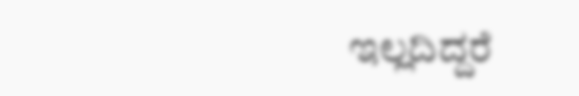ಇಲ್ಲದಿದ್ದರೆ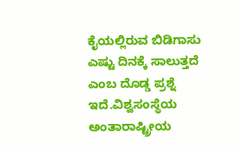ಕೈಯಲ್ಲಿರುವ ಬಿಡಿಗಾಸು ಎಷ್ಟು ದಿನಕ್ಕೆ ಸಾಲುತ್ತದೆ ಎಂಬ ದೊಡ್ಡ ಪ್ರಶ್ನೆ ಇದೆ.ವಿಶ್ವಸಂಸ್ಥೆಯ ಅಂತಾರಾಷ್ಟ್ರೀಯ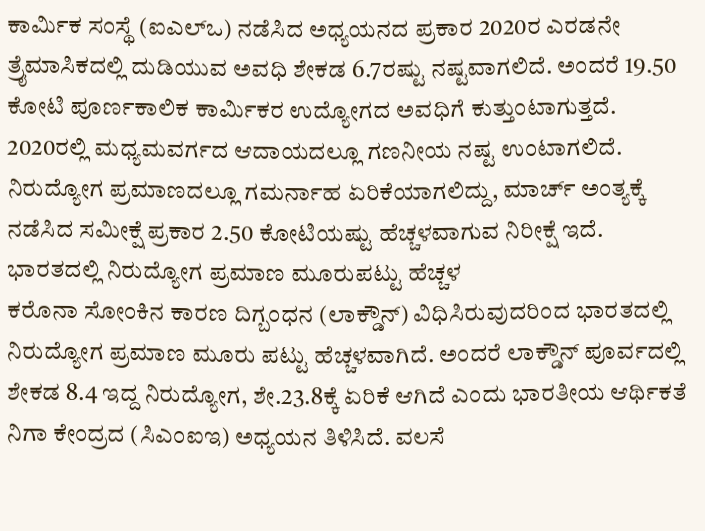ಕಾರ್ವಿುಕ ಸಂಸ್ಥೆ (ಐಎಲ್ಒ) ನಡೆಸಿದ ಅಧ್ಯಯನದ ಪ್ರಕಾರ 2020ರ ಎರಡನೇ ತ್ರೖೆಮಾಸಿಕದಲ್ಲಿ ದುಡಿಯುವ ಅವಧಿ ಶೇಕಡ 6.7ರಷ್ಟು ನಷ್ಟವಾಗಲಿದೆ. ಅಂದರೆ 19.50 ಕೋಟಿ ಪೂರ್ಣಕಾಲಿಕ ಕಾರ್ವಿುಕರ ಉದ್ಯೋಗದ ಅವಧಿಗೆ ಕುತ್ತುಂಟಾಗುತ್ತದೆ. 2020ರಲ್ಲಿ ಮಧ್ಯಮವರ್ಗದ ಆದಾಯದಲ್ಲೂ ಗಣನೀಯ ನಷ್ಟ ಉಂಟಾಗಲಿದೆ. ನಿರುದ್ಯೋಗ ಪ್ರಮಾಣದಲ್ಲೂ ಗಮರ್ನಾಹ ಏರಿಕೆಯಾಗಲಿದ್ದು, ಮಾರ್ಚ್ ಅಂತ್ಯಕ್ಕೆ ನಡೆಸಿದ ಸಮೀಕ್ಷೆ ಪ್ರಕಾರ 2.50 ಕೋಟಿಯಷ್ಟು ಹೆಚ್ಚಳವಾಗುವ ನಿರೀಕ್ಷೆ ಇದೆ.
ಭಾರತದಲ್ಲಿ ನಿರುದ್ಯೋಗ ಪ್ರಮಾಣ ಮೂರುಪಟ್ಟು ಹೆಚ್ಚಳ
ಕರೊನಾ ಸೋಂಕಿನ ಕಾರಣ ದಿಗ್ಬಂಧನ (ಲಾಕ್ಡೌನ್) ವಿಧಿಸಿರುವುದರಿಂದ ಭಾರತದಲ್ಲಿ ನಿರುದ್ಯೋಗ ಪ್ರಮಾಣ ಮೂರು ಪಟ್ಟು ಹೆಚ್ಚಳವಾಗಿದೆ. ಅಂದರೆ ಲಾಕ್ಡೌನ್ ಪೂರ್ವದಲ್ಲಿ ಶೇಕಡ 8.4 ಇದ್ದ ನಿರುದ್ಯೋಗ, ಶೇ.23.8ಕ್ಕೆ ಏರಿಕೆ ಆಗಿದೆ ಎಂದು ಭಾರತೀಯ ಆರ್ಥಿಕತೆ ನಿಗಾ ಕೇಂದ್ರದ (ಸಿಎಂಐಇ) ಅಧ್ಯಯನ ತಿಳಿಸಿದೆ. ವಲಸೆ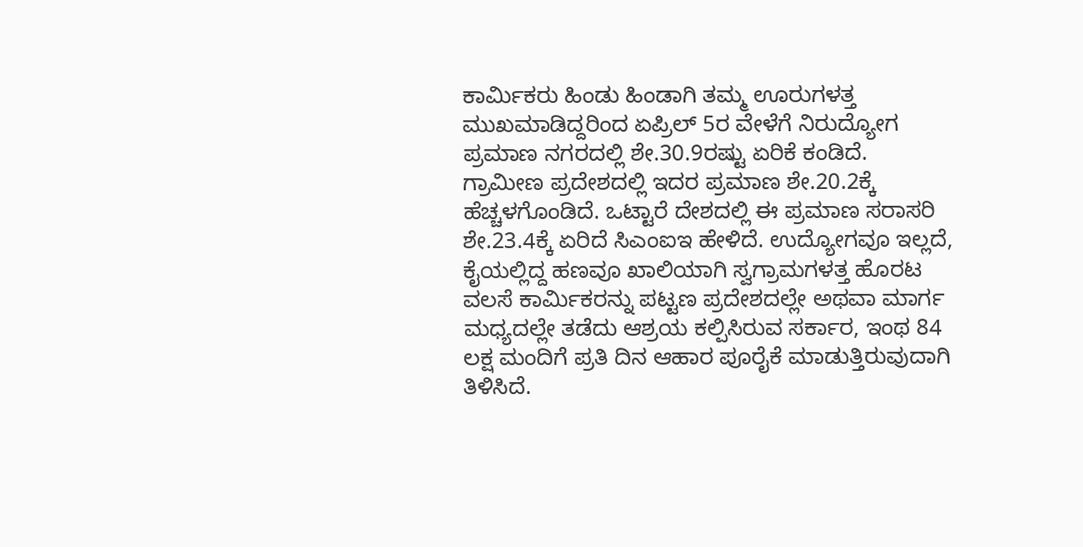ಕಾರ್ವಿುಕರು ಹಿಂಡು ಹಿಂಡಾಗಿ ತಮ್ಮ ಊರುಗಳತ್ತ ಮುಖಮಾಡಿದ್ದರಿಂದ ಏಪ್ರಿಲ್ 5ರ ವೇಳೆಗೆ ನಿರುದ್ಯೋಗ ಪ್ರಮಾಣ ನಗರದಲ್ಲಿ ಶೇ.30.9ರಷ್ಟು ಏರಿಕೆ ಕಂಡಿದೆ. ಗ್ರಾಮೀಣ ಪ್ರದೇಶದಲ್ಲಿ ಇದರ ಪ್ರಮಾಣ ಶೇ.20.2ಕ್ಕೆ ಹೆಚ್ಚಳಗೊಂಡಿದೆ. ಒಟ್ಟಾರೆ ದೇಶದಲ್ಲಿ ಈ ಪ್ರಮಾಣ ಸರಾಸರಿ ಶೇ.23.4ಕ್ಕೆ ಏರಿದೆ ಸಿಎಂಐಇ ಹೇಳಿದೆ. ಉದ್ಯೋಗವೂ ಇಲ್ಲದೆ, ಕೈಯಲ್ಲಿದ್ದ ಹಣವೂ ಖಾಲಿಯಾಗಿ ಸ್ವಗ್ರಾಮಗಳತ್ತ ಹೊರಟ ವಲಸೆ ಕಾರ್ವಿುಕರನ್ನು ಪಟ್ಟಣ ಪ್ರದೇಶದಲ್ಲೇ ಅಥವಾ ಮಾರ್ಗ ಮಧ್ಯದಲ್ಲೇ ತಡೆದು ಆಶ್ರಯ ಕಲ್ಪಿಸಿರುವ ಸರ್ಕಾರ, ಇಂಥ 84 ಲಕ್ಷ ಮಂದಿಗೆ ಪ್ರತಿ ದಿನ ಆಹಾರ ಪೂರೈಕೆ ಮಾಡುತ್ತಿರುವುದಾಗಿ ತಿಳಿಸಿದೆ.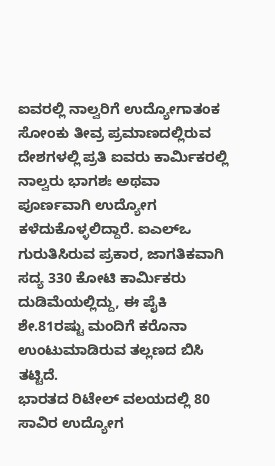ಐವರಲ್ಲಿ ನಾಲ್ವರಿಗೆ ಉದ್ಯೋಗಾತಂಕ
ಸೋಂಕು ತೀವ್ರ ಪ್ರಮಾಣದಲ್ಲಿರುವ ದೇಶಗಳಲ್ಲಿ ಪ್ರತಿ ಐವರು ಕಾರ್ವಿುಕರಲ್ಲಿ ನಾಲ್ವರು ಭಾಗಶಃ ಅಥವಾ ಪೂರ್ಣವಾಗಿ ಉದ್ಯೋಗ ಕಳೆದುಕೊಳ್ಳಲಿದ್ದಾರೆ. ಐಎಲ್ಒ ಗುರುತಿಸಿರುವ ಪ್ರಕಾರ, ಜಾಗತಿಕವಾಗಿ ಸದ್ಯ 330 ಕೋಟಿ ಕಾರ್ವಿುಕರು ದುಡಿಮೆಯಲ್ಲಿದ್ದು, ಈ ಪೈಕಿ ಶೇ.81ರಷ್ಟು ಮಂದಿಗೆ ಕರೊನಾ ಉಂಟುಮಾಡಿರುವ ತಲ್ಲಣದ ಬಿಸಿ ತಟ್ಟಿದೆ.
ಭಾರತದ ರಿಟೇಲ್ ವಲಯದಲ್ಲಿ 80 ಸಾವಿರ ಉದ್ಯೋಗ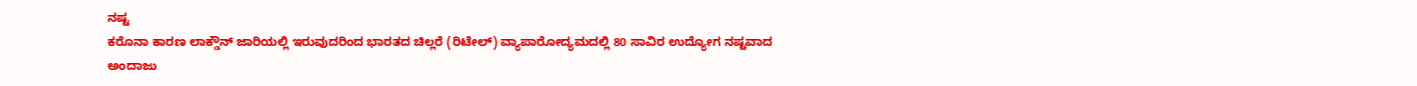ನಷ್ಟ
ಕರೊನಾ ಕಾರಣ ಲಾಕ್ಡೌನ್ ಜಾರಿಯಲ್ಲಿ ಇರುವುದರಿಂದ ಭಾರತದ ಚಿಲ್ಲರೆ (ರಿಟೇಲ್) ವ್ಯಾಪಾರೋದ್ಯಮದಲ್ಲಿ 80 ಸಾವಿರ ಉದ್ಯೋಗ ನಷ್ಟವಾದ ಅಂದಾಜು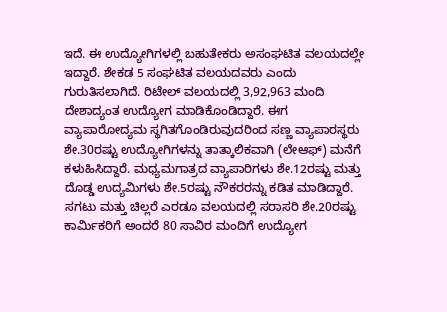ಇದೆ. ಈ ಉದ್ಯೋಗಿಗಳಲ್ಲಿ ಬಹುತೇಕರು ಅಸಂಘಟಿತ ವಲಯದಲ್ಲೇ ಇದ್ದಾರೆ. ಶೇಕಡ 5 ಸಂಘಟಿತ ವಲಯದವರು ಎಂದು ಗುರುತಿಸಲಾಗಿದೆ. ರಿಟೇಲ್ ವಲಯದಲ್ಲಿ 3,92,963 ಮಂದಿ ದೇಶಾದ್ಯಂತ ಉದ್ಯೋಗ ಮಾಡಿಕೊಂಡಿದ್ದಾರೆ. ಈಗ ವ್ಯಾಪಾರೋದ್ಯಮ ಸ್ಥಗಿತಗೊಂಡಿರುವುದರಿಂದ ಸಣ್ಣ ವ್ಯಾಪಾರಸ್ಥರು ಶೇ.30ರಷ್ಟು ಉದ್ಯೋಗಿಗಳನ್ನು ತಾತ್ಕಾಲಿಕವಾಗಿ (ಲೇಆಫ್) ಮನೆಗೆ ಕಳುಹಿಸಿದ್ದಾರೆ. ಮಧ್ಯಮಗಾತ್ರದ ವ್ಯಾಪಾರಿಗಳು ಶೇ.12ರಷ್ಟು ಮತ್ತು ದೊಡ್ಡ ಉದ್ಯಮಿಗಳು ಶೇ.5ರಷ್ಟು ನೌಕರರನ್ನು ಕಡಿತ ಮಾಡಿದ್ದಾರೆ. ಸಗಟು ಮತ್ತು ಚಿಲ್ಲರೆ ಎರಡೂ ವಲಯದಲ್ಲಿ ಸರಾಸರಿ ಶೇ.20ರಷ್ಟು ಕಾರ್ವಿುಕರಿಗೆ ಅಂದರೆ 80 ಸಾವಿರ ಮಂದಿಗೆ ಉದ್ಯೋಗ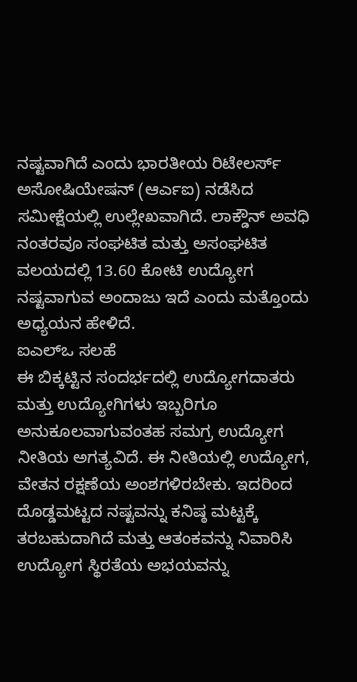ನಷ್ಟವಾಗಿದೆ ಎಂದು ಭಾರತೀಯ ರಿಟೇಲರ್ಸ್ ಅಸೋಷಿಯೇಷನ್ (ಆರ್ಎಐ) ನಡೆಸಿದ ಸಮೀಕ್ಷೆಯಲ್ಲಿ ಉಲ್ಲೇಖವಾಗಿದೆ. ಲಾಕ್ಡೌನ್ ಅವಧಿ ನಂತರವೂ ಸಂಘಟಿತ ಮತ್ತು ಅಸಂಘಟಿತ ವಲಯದಲ್ಲಿ 13.60 ಕೋಟಿ ಉದ್ಯೋಗ ನಷ್ಟವಾಗುವ ಅಂದಾಜು ಇದೆ ಎಂದು ಮತ್ತೊಂದು ಅಧ್ಯಯನ ಹೇಳಿದೆ.
ಐಎಲ್ಒ ಸಲಹೆ
ಈ ಬಿಕ್ಕಟ್ಟಿನ ಸಂದರ್ಭದಲ್ಲಿ ಉದ್ಯೋಗದಾತರು ಮತ್ತು ಉದ್ಯೋಗಿಗಳು ಇಬ್ಬರಿಗೂ ಅನುಕೂಲವಾಗುವಂತಹ ಸಮಗ್ರ ಉದ್ಯೋಗ ನೀತಿಯ ಅಗತ್ಯವಿದೆ. ಈ ನೀತಿಯಲ್ಲಿ ಉದ್ಯೋಗ, ವೇತನ ರಕ್ಷಣೆಯ ಅಂಶಗಳಿರಬೇಕು. ಇದರಿಂದ ದೊಡ್ಡಮಟ್ಟದ ನಷ್ಟವನ್ನು ಕನಿಷ್ಠ ಮಟ್ಟಕ್ಕೆ ತರಬಹುದಾಗಿದೆ ಮತ್ತು ಆತಂಕವನ್ನು ನಿವಾರಿಸಿ ಉದ್ಯೋಗ ಸ್ಥಿರತೆಯ ಅಭಯವನ್ನು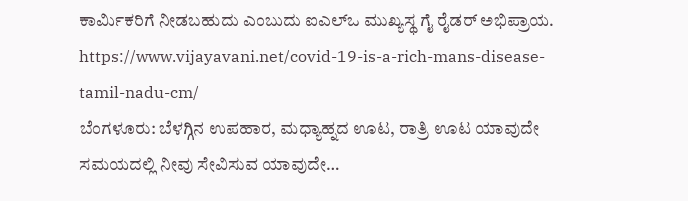ಕಾರ್ವಿುಕರಿಗೆ ನೀಡಬಹುದು ಎಂಬುದು ಐಎಲ್ಒ ಮುಖ್ಯಸ್ಥ ಗೈ ರೈಡರ್ ಅಭಿಪ್ರಾಯ.
https://www.vijayavani.net/covid-19-is-a-rich-mans-disease-tamil-nadu-cm/
ಬೆಂಗಳೂರು: ಬೆಳಗ್ಗಿನ ಉಪಹಾರ, ಮಧ್ಯಾಹ್ನದ ಊಟ, ರಾತ್ರಿ ಊಟ ಯಾವುದೇ ಸಮಯದಲ್ಲಿ ನೀವು ಸೇವಿಸುವ ಯಾವುದೇ…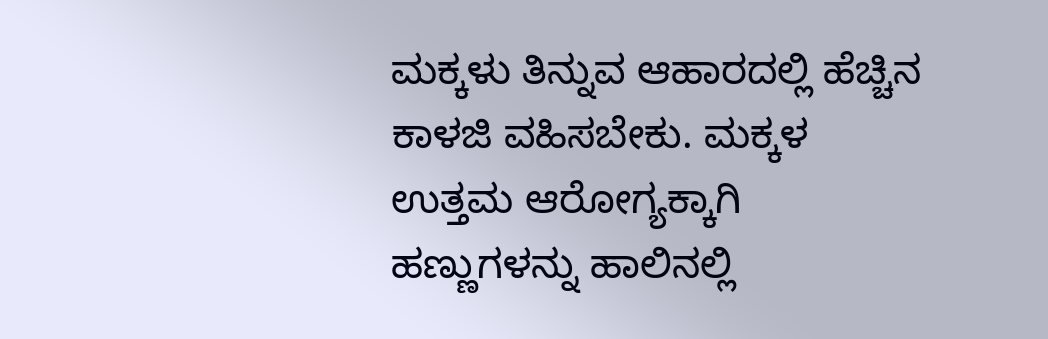ಮಕ್ಕಳು ತಿನ್ನುವ ಆಹಾರದಲ್ಲಿ ಹೆಚ್ಚಿನ ಕಾಳಜಿ ವಹಿಸಬೇಕು. ಮಕ್ಕಳ ಉತ್ತಮ ಆರೋಗ್ಯಕ್ಕಾಗಿ ಹಣ್ಣುಗಳನ್ನು ಹಾಲಿನಲ್ಲಿ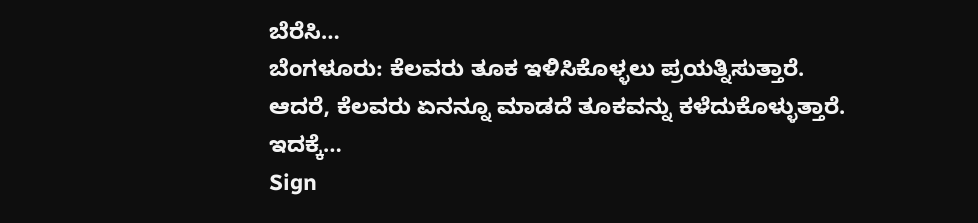ಬೆರೆಸಿ…
ಬೆಂಗಳೂರು: ಕೆಲವರು ತೂಕ ಇಳಿಸಿಕೊಳ್ಳಲು ಪ್ರಯತ್ನಿಸುತ್ತಾರೆ. ಆದರೆ, ಕೆಲವರು ಏನನ್ನೂ ಮಾಡದೆ ತೂಕವನ್ನು ಕಳೆದುಕೊಳ್ಳುತ್ತಾರೆ. ಇದಕ್ಕೆ…
Sign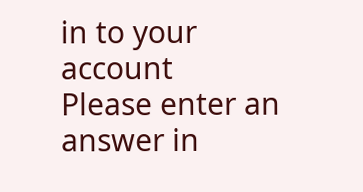in to your account
Please enter an answer in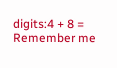digits:4 + 8 =
Remember me